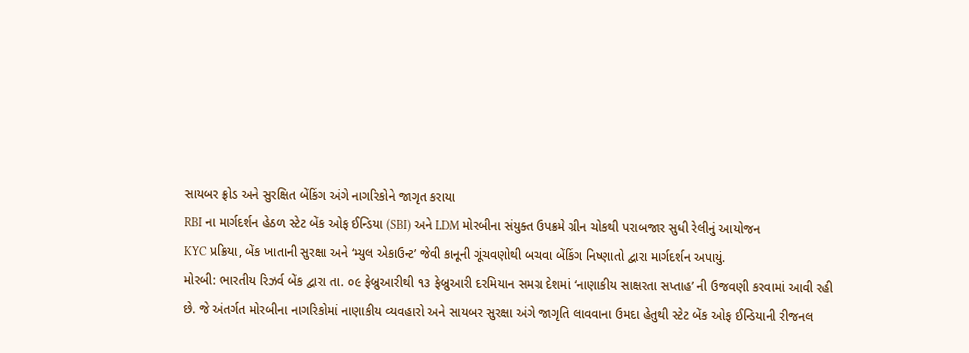સાયબર ફ્રોડ અને સુરક્ષિત બેંકિંગ અંગે નાગરિકોને જાગૃત કરાયા
RBI ના માર્ગદર્શન હેઠળ સ્ટેટ બેંક ઓફ ઈન્ડિયા (SBI) અને LDM મોરબીના સંયુક્ત ઉપક્રમે ગ્રીન ચોકથી પરાબજાર સુધી રેલીનું આયોજન
KYC પ્રક્રિયા, બેંક ખાતાની સુરક્ષા અને ‘મ્યુલ એકાઉન્ટ’ જેવી કાનૂની ગૂંચવણોથી બચવા બેંકિંગ નિષ્ણાતો દ્વારા માર્ગદર્શન અપાયું.
મોરબી: ભારતીય રિઝર્વ બેંક દ્વારા તા. ૦૯ ફેબ્રુઆરીથી ૧૩ ફેબ્રુઆરી દરમિયાન સમગ્ર દેશમાં ‘નાણાકીય સાક્ષરતા સપ્તાહ’ ની ઉજવણી કરવામાં આવી રહી છે. જે અંતર્ગત મોરબીના નાગરિકોમાં નાણાકીય વ્યવહારો અને સાયબર સુરક્ષા અંગે જાગૃતિ લાવવાના ઉમદા હેતુથી સ્ટેટ બેંક ઓફ ઈન્ડિયાની રીજનલ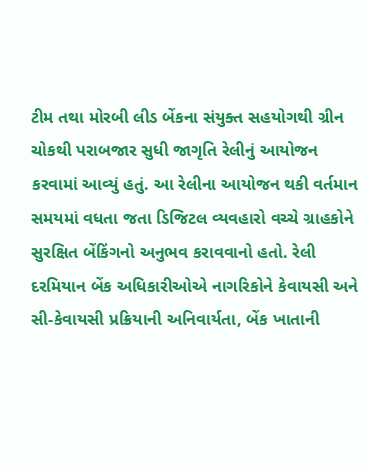ટીમ તથા મોરબી લીડ બેંકના સંયુક્ત સહયોગથી ગ્રીન ચોકથી પરાબજાર સુધી જાગૃતિ રેલીનું આયોજન કરવામાં આવ્યું હતું. આ રેલીના આયોજન થકી વર્તમાન સમયમાં વધતા જતા ડિજિટલ વ્યવહારો વચ્ચે ગ્રાહકોને સુરક્ષિત બેંકિંગનો અનુભવ કરાવવાનો હતો. રેલી દરમિયાન બેંક અધિકારીઓએ નાગરિકોને કેવાયસી અને સી-કેવાયસી પ્રક્રિયાની અનિવાર્યતા, બેંક ખાતાની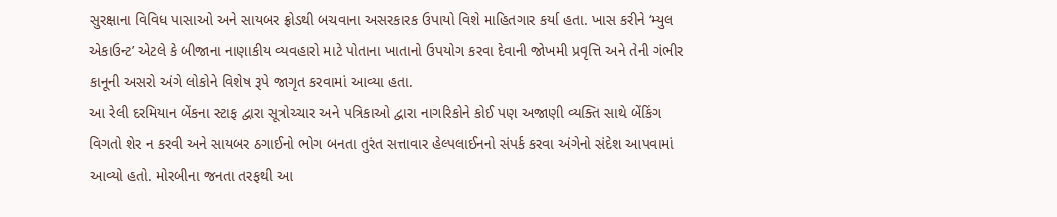સુરક્ષાના વિવિધ પાસાઓ અને સાયબર ફ્રોડથી બચવાના અસરકારક ઉપાયો વિશે માહિતગાર કર્યા હતા. ખાસ કરીને ‘મ્યુલ એકાઉન્ટ’ એટલે કે બીજાના નાણાકીય વ્યવહારો માટે પોતાના ખાતાનો ઉપયોગ કરવા દેવાની જોખમી પ્રવૃત્તિ અને તેની ગંભીર કાનૂની અસરો અંગે લોકોને વિશેષ રૂપે જાગૃત કરવામાં આવ્યા હતા.
આ રેલી દરમિયાન બેંકના સ્ટાફ દ્વારા સૂત્રોચ્ચાર અને પત્રિકાઓ દ્વારા નાગરિકોને કોઈ પણ અજાણી વ્યક્તિ સાથે બેંકિંગ વિગતો શેર ન કરવી અને સાયબર ઠગાઈનો ભોગ બનતા તુરંત સત્તાવાર હેલ્પલાઈનનો સંપર્ક કરવા અંગેનો સંદેશ આપવામાં આવ્યો હતો. મોરબીના જનતા તરફથી આ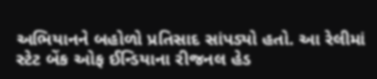અભિયાનને બહોળો પ્રતિસાદ સાંપડ્યો હતો. આ રેલીમાં સ્ટેટ બેંક ઓફ ઈન્ડિયાના રીજનલ હેડ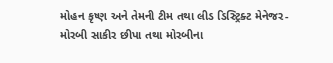મોહન કૃષ્ણ અને તેમની ટીમ તથા લીડ ડિસ્ટ્રિક્ટ મેનેજર-મોરબી સાકીર છીપા તથા મોરબીના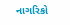નાગરિકો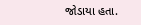જોડાયા હતા.